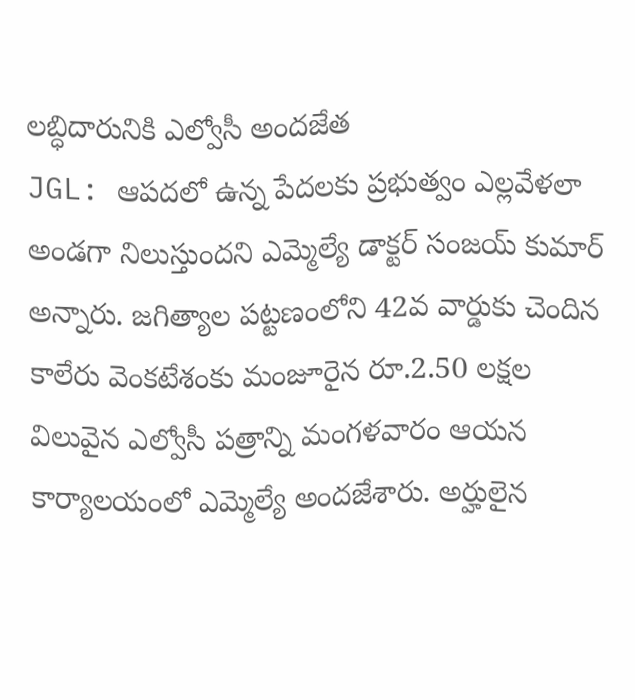లబ్ధిదారునికి ఎల్వోసీ అందజేత
JGL: ఆపదలో ఉన్న పేదలకు ప్రభుత్వం ఎల్లవేళలా అండగా నిలుస్తుందని ఎమ్మెల్యే డాక్టర్ సంజయ్ కుమార్ అన్నారు. జగిత్యాల పట్టణంలోని 42వ వార్డుకు చెందిన కాలేరు వెంకటేశంకు మంజూరైన రూ.2.50 లక్షల విలువైన ఎల్వోసీ పత్రాన్ని మంగళవారం ఆయన కార్యాలయంలో ఎమ్మెల్యే అందజేశారు. అర్హులైన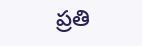ప్రతి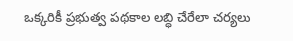ఒక్కరికీ ప్రభుత్వ పథకాల లబ్ధి చేరేలా చర్యలు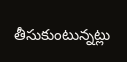తీసుకుంటున్నట్లు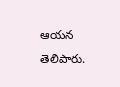ఆయన తెలిపారు.